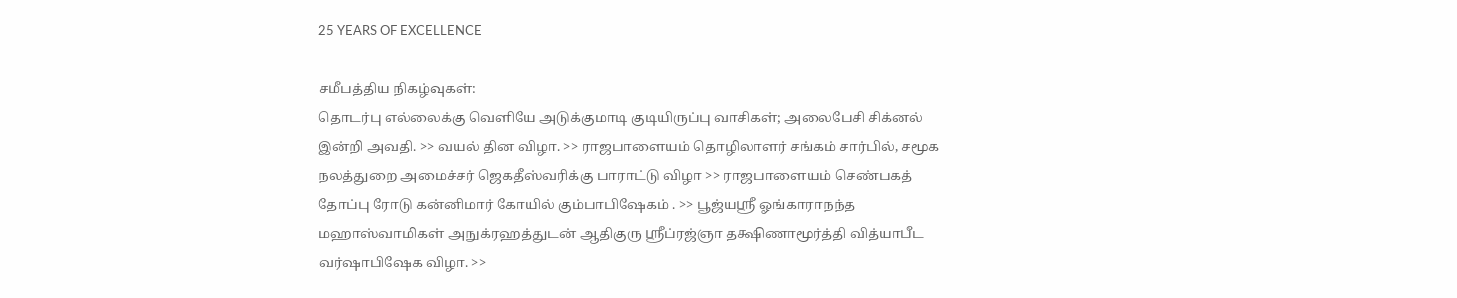25 YEARS OF EXCELLENCE

சமீபத்திய நிகழ்வுகள்:
தொடர்பு எல்லைக்கு வெளியே அடுக்குமாடி குடியிருப்பு வாசிகள்; அலைபேசி சிக்னல் இன்றி அவதி. >> வயல் தின விழா. >> ராஜபாளையம் தொழிலாளர் சங்கம் சார்பில், சமூக நலத்துறை அமைச்சர் ஜெகதீஸ்வரிக்கு பாராட்டு விழா >> ராஜபாளையம் செண்பகத் தோப்பு ரோடு கன்னிமார் கோயில் கும்பாபிஷேகம் . >> பூஜ்யஸ்ரீ ஓங்காராநந்த மஹாஸ்வாமிகள் அநுக்ரஹத்துடன் ஆதிகுரு ஸ்ரீப்ரஜ்ஞா தக்ஷிணாமூர்த்தி வித்யாபீட வர்ஷாபிஷேக விழா. >>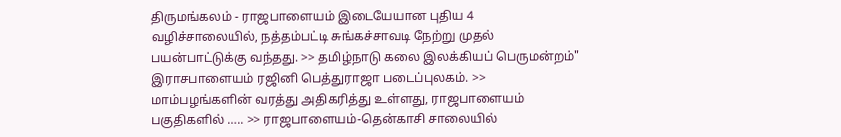திருமங்கலம் - ராஜபாளையம் இடையேயான புதிய 4 வழிச்சாலையில், நத்தம்பட்டி சுங்கச்சாவடி நேற்று முதல் பயன்பாட்டுக்கு வந்தது. >> தமிழ்நாடு கலை இலக்கியப் பெருமன்றம்" இராசபாளையம் ரஜினி பெத்துராஜா படைப்புலகம். >> மாம்பழங்களின் வரத்து அதிகரித்து உள்ளது, ராஜபாளையம் பகுதிகளில் ….. >> ராஜபாளையம்-தென்காசி சாலையில்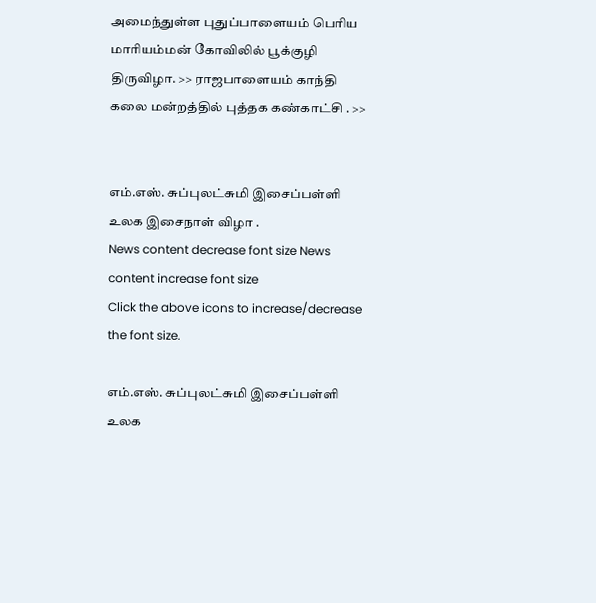அமைந்துள்ள புதுப்பாளையம் பெரிய மாரியம்மன் கோவிலில் பூக்குழி திருவிழா. >> ராஜபாளையம் காந்தி கலை மன்றத்தில் புத்தக கண்காட்சி . >>


எம்.எஸ். சுப்புலட்சுமி இசைப்பள்ளி உலக இசைநாள் விழா .
News content decrease font size News content increase font size
Click the above icons to increase/decrease the font size.

எம்.எஸ். சுப்புலட்சுமி இசைப்பள்ளி உலக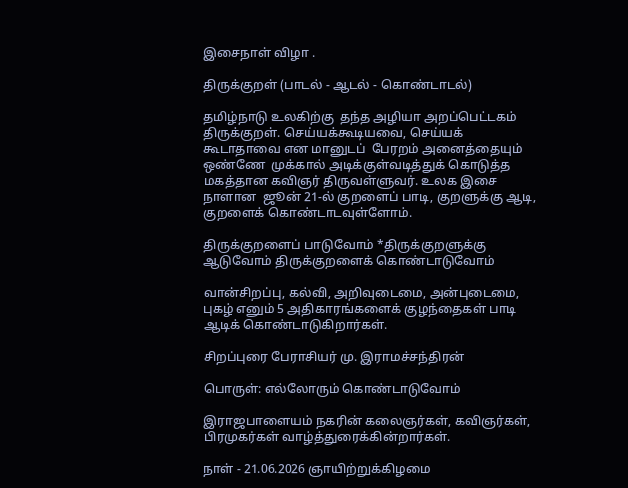இசைநாள் விழா .

திருக்குறள் (பாடல் - ஆடல் - கொண்டாடல்)

தமிழ்நாடு உலகிற்கு  தந்த அழியா அறப்பெட்டகம் திருக்குறள். செய்யக்கூடியவை, செய்யக்  கூடாதாவை என மானுடப்  பேரறம் அனைத்தையும் ஒண்ணே  முக்கால் அடிக்குள்வடித்துக் கொடுத்த மகத்தான கவிஞர் திருவள்ளுவர். உலக இசை நாளான  ஜூன் 21-ல் குறளைப் பாடி, குறளுக்கு ஆடி, குறளைக் கொண்டாடவுள்ளோம்.

திருக்குறளைப் பாடுவோம் *திருக்குறளுக்கு ஆடுவோம் திருக்குறளைக் கொண்டாடுவோம்

வான்சிறப்பு, கல்வி, அறிவுடைமை, அன்புடைமை, புகழ் எனும் 5 அதிகாரங்களைக் குழந்தைகள் பாடி ஆடிக் கொண்டாடுகிறார்கள்.

சிறப்புரை பேராசியர் மு. இராமச்சந்திரன்

பொருள்: எல்லோரும் கொண்டாடுவோம்

இராஜபாளையம் நகரின் கலைஞர்கள், கவிஞர்கள், பிரமுகர்கள் வாழ்த்துரைக்கின்றார்கள்.

நாள் - 21.06.2026 ஞாயிற்றுக்கிழமை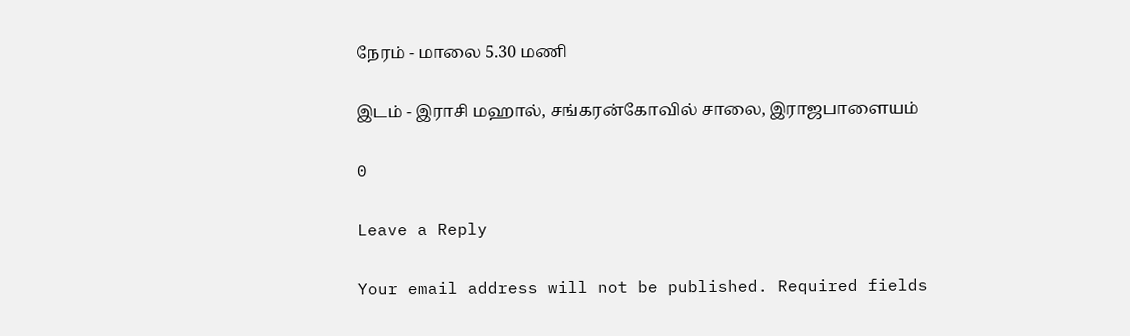நேரம் - மாலை 5.30 மணி

இடம் - இராசி மஹால், சங்கரன்கோவில் சாலை, இராஜபாளையம்

0

Leave a Reply

Your email address will not be published. Required fields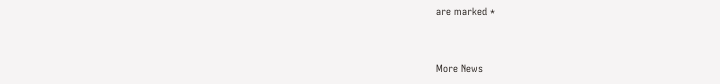are marked *


More News